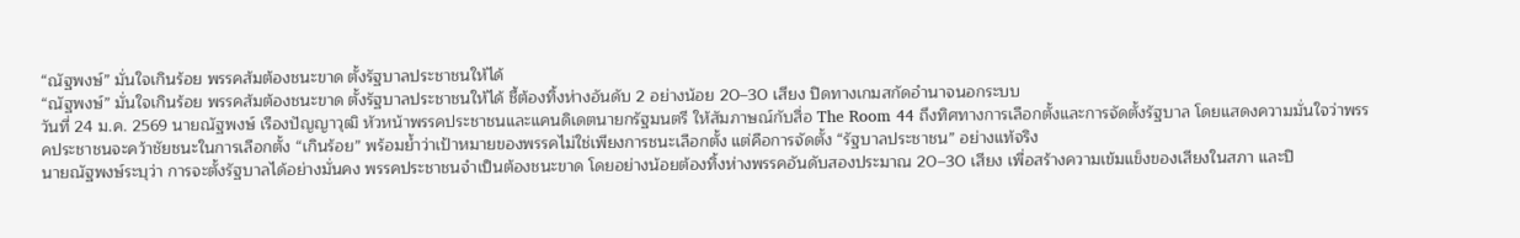“ณัฐพงษ์” มั่นใจเกินร้อย พรรคส้มต้องชนะขาด ตั้งรัฐบาลประชาชนให้ได้
“ณัฐพงษ์” มั่นใจเกินร้อย พรรคส้มต้องชนะขาด ตั้งรัฐบาลประชาชนให้ได้ ชี้ต้องทิ้งห่างอันดับ 2 อย่างน้อย 20–30 เสียง ปิดทางเกมสกัดอำนาจนอกระบบ
วันที่ 24 ม.ค. 2569 นายณัฐพงษ์ เรืองปัญญาวุฒิ หัวหน้าพรรคประชาชนและแคนดิเดตนายกรัฐมนตรี ให้สัมภาษณ์กับสื่อ The Room 44 ถึงทิศทางการเลือกตั้งและการจัดตั้งรัฐบาล โดยแสดงความมั่นใจว่าพรรคประชาชนจะคว้าชัยชนะในการเลือกตั้ง “เกินร้อย” พร้อมย้ำว่าเป้าหมายของพรรคไม่ใช่เพียงการชนะเลือกตั้ง แต่คือการจัดตั้ง “รัฐบาลประชาชน” อย่างแท้จริง
นายณัฐพงษ์ระบุว่า การจะตั้งรัฐบาลได้อย่างมั่นคง พรรคประชาชนจำเป็นต้องชนะขาด โดยอย่างน้อยต้องทิ้งห่างพรรคอันดับสองประมาณ 20–30 เสียง เพื่อสร้างความเข้มแข็งของเสียงในสภา และปิ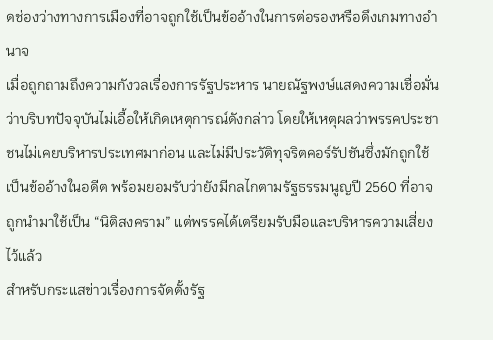ดช่องว่างทางการเมืองที่อาจถูกใช้เป็นข้ออ้างในการต่อรองหรือดึงเกมทางอำนาจ
เมื่อถูกถามถึงความกังวลเรื่องการรัฐประหาร นายณัฐพงษ์แสดงความเชื่อมั่นว่าบริบทปัจจุบันไม่เอื้อให้เกิดเหตุการณ์ดังกล่าว โดยให้เหตุผลว่าพรรคประชาชนไม่เคยบริหารประเทศมาก่อน และไม่มีประวัติทุจริตคอร์รัปชันซึ่งมักถูกใช้เป็นข้ออ้างในอดีต พร้อมยอมรับว่ายังมีกลไกตามรัฐธรรมนูญปี 2560 ที่อาจถูกนำมาใช้เป็น “นิติสงคราม” แต่พรรคได้เตรียมรับมือและบริหารความเสี่ยงไว้แล้ว
สำหรับกระแสข่าวเรื่องการจัดตั้งรัฐ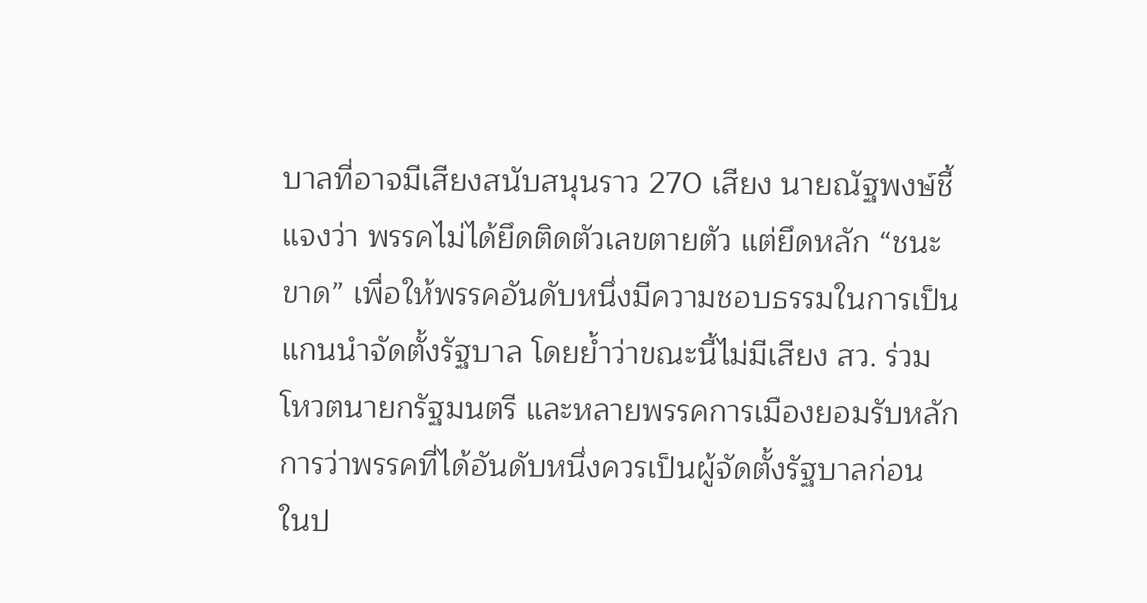บาลที่อาจมีเสียงสนับสนุนราว 270 เสียง นายณัฐพงษ์ชี้แจงว่า พรรคไม่ได้ยึดติดตัวเลขตายตัว แต่ยึดหลัก “ชนะขาด” เพื่อให้พรรคอันดับหนึ่งมีความชอบธรรมในการเป็นแกนนำจัดตั้งรัฐบาล โดยย้ำว่าขณะนี้ไม่มีเสียง สว. ร่วมโหวตนายกรัฐมนตรี และหลายพรรคการเมืองยอมรับหลักการว่าพรรคที่ได้อันดับหนึ่งควรเป็นผู้จัดตั้งรัฐบาลก่อน
ในป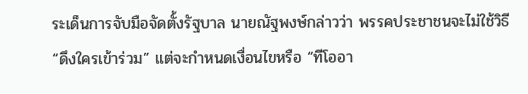ระเด็นการจับมือจัดตั้งรัฐบาล นายณัฐพงษ์กล่าวว่า พรรคประชาชนจะไม่ใช้วิธี “ดึงใครเข้าร่วม” แต่จะกำหนดเงื่อนไขหรือ “ทีโออา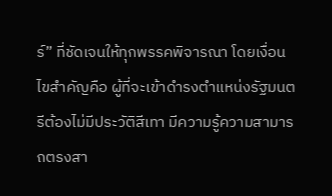ร์” ที่ชัดเจนให้ทุกพรรคพิจารณา โดยเงื่อนไขสำคัญคือ ผู้ที่จะเข้าดำรงตำแหน่งรัฐมนตรีต้องไม่มีประวัติสีเทา มีความรู้ความสามารถตรงสา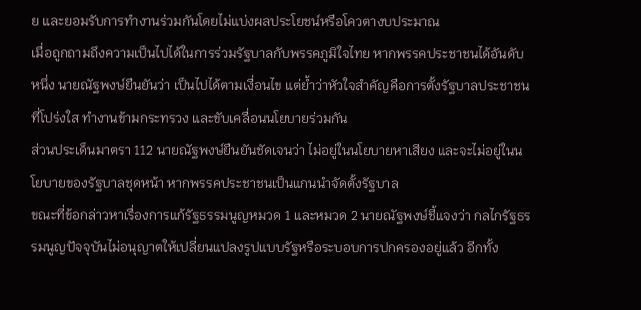ย และยอมรับการทำงานร่วมกันโดยไม่แบ่งผลประโยชน์หรือโควตางบประมาณ
เมื่อถูกถามถึงความเป็นไปได้ในการร่วมรัฐบาลกับพรรคภูมิใจไทย หากพรรคประชาชนได้อันดับหนึ่ง นายณัฐพงษ์ยืนยันว่า เป็นไปได้ตามเงื่อนไข แต่ย้ำว่าหัวใจสำคัญคือการตั้งรัฐบาลประชาชนที่โปร่งใส ทำงานข้ามกระทรวง และขับเคลื่อนนโยบายร่วมกัน
ส่วนประเด็นมาตรา 112 นายณัฐพงษ์ยืนยันชัดเจนว่า ไม่อยู่ในนโยบายหาเสียง และจะไม่อยู่ในนโยบายของรัฐบาลชุดหน้า หากพรรคประชาชนเป็นแกนนำจัดตั้งรัฐบาล
ขณะที่ข้อกล่าวหาเรื่องการแก้รัฐธรรมนูญหมวด 1 และหมวด 2 นายณัฐพงษ์ชี้แจงว่า กลไกรัฐธรรมนูญปัจจุบันไม่อนุญาตให้เปลี่ยนแปลงรูปแบบรัฐหรือระบอบการปกครองอยู่แล้ว อีกทั้ง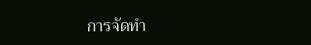การจัดทำ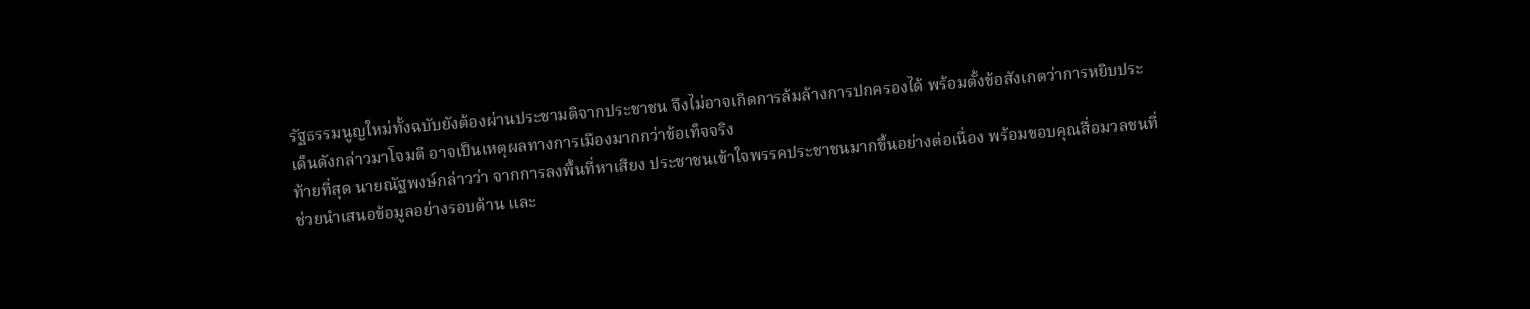รัฐธรรมนูญใหม่ทั้งฉบับยังต้องผ่านประชามติจากประชาชน จึงไม่อาจเกิดการล้มล้างการปกครองได้ พร้อมตั้งข้อสังเกตว่าการหยิบประเด็นดังกล่าวมาโจมตี อาจเป็นเหตุผลทางการเมืองมากกว่าข้อเท็จจริง
ท้ายที่สุด นายณัฐพงษ์กล่าวว่า จากการลงพื้นที่หาเสียง ประชาชนเข้าใจพรรคประชาชนมากขึ้นอย่างต่อเนื่อง พร้อมขอบคุณสื่อมวลชนที่ช่วยนำเสนอข้อมูลอย่างรอบด้าน และ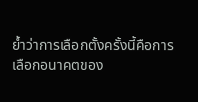ย้ำว่าการเลือกตั้งครั้งนี้คือการเลือกอนาคตของ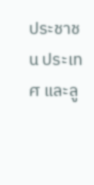ประชาชน ประเทศ และลู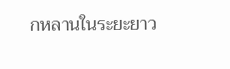กหลานในระยะยาว